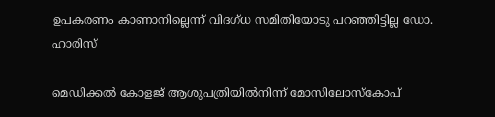ഉപകരണം കാണാനില്ലെന്ന് വിദഗ്ധ സമിതിയോടു പറഞ്ഞിട്ടില്ല ഡോ. ഹാരിസ്

മെഡിക്കല്‍ കോളജ് ആശുപത്രിയില്‍നിന്ന് മോസിലോസ്‌കോപ്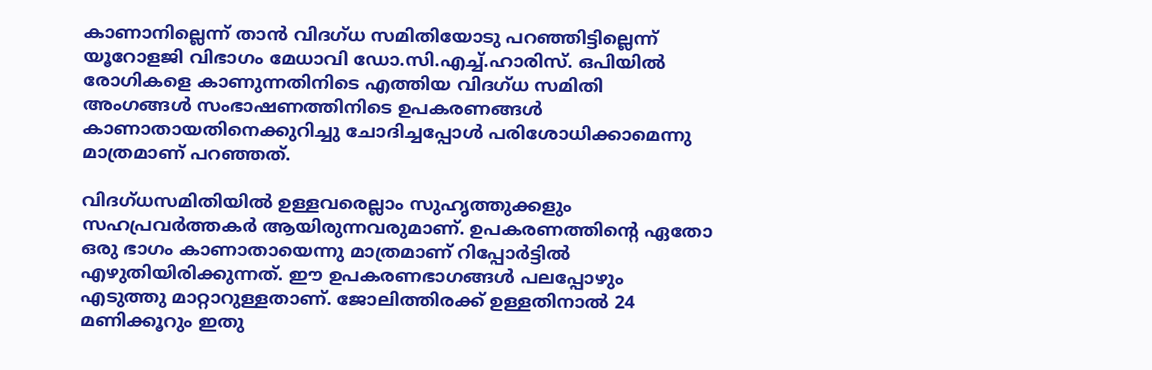കാണാനില്ലെന്ന് താന്‍ വിദഗ്ധ സമിതിയോടു പറഞ്ഞിട്ടില്ലെന്ന് യൂറോളജി വിഭാഗം മേധാവി ഡോ.സി.എച്ച്.ഹാരിസ്. ഒപിയില്‍ രോഗികളെ കാണുന്നതിനിടെ എത്തിയ വിദഗ്ധ സമിതി അംഗങ്ങള്‍ സംഭാഷണത്തിനിടെ ഉപകരണങ്ങള്‍ കാണാതായതിനെക്കുറിച്ചു ചോദിച്ചപ്പോള്‍ പരിശോധിക്കാമെന്നു മാത്രമാണ് പറഞ്ഞത്.

വിദഗ്ധസമിതിയില്‍ ഉള്ളവരെല്ലാം സുഹൃത്തുക്കളും സഹപ്രവര്‍ത്തകര്‍ ആയിരുന്നവരുമാണ്. ഉപകരണത്തിന്റെ ഏതോ ഒരു ഭാഗം കാണാതായെന്നു മാത്രമാണ് റിപ്പോര്‍ട്ടില്‍ എഴുതിയിരിക്കുന്നത്. ഈ ഉപകരണഭാഗങ്ങള്‍ പലപ്പോഴും എടുത്തു മാറ്റാറുള്ളതാണ്. ജോലിത്തിരക്ക് ഉള്ളതിനാൽ 24 മണിക്കൂറും ഇതു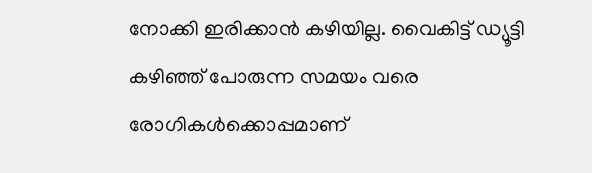നോക്കി ഇരിക്കാന്‍ കഴിയില്ല. വൈകിട്ട് ഡ്യൂട്ടി കഴിഞ്ഞ് പോരുന്ന സമയം വരെ രോഗികള്‍ക്കൊപ്പമാണ്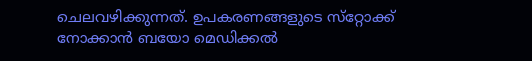ചെലവഴിക്കുന്നത്. ഉപകരണങ്ങളുടെ സ്‌റ്റോക്ക് നോക്കാന്‍ ബയോ മെഡിക്കല്‍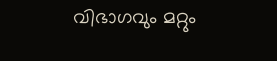വിഭാഗവും മറ്റും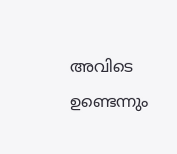അവിടെ ഉണ്ടെന്നും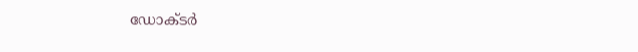ഡോക്ടര്‍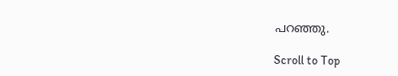പറഞ്ഞു.

Scroll to Top